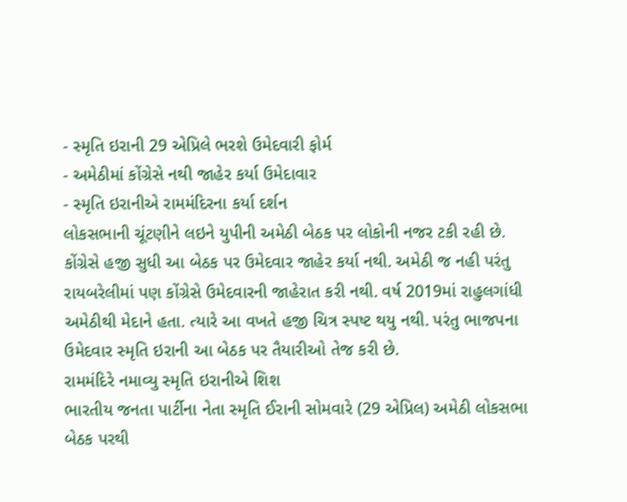- સ્મૃતિ ઇરાની 29 એપ્રિલે ભરશે ઉમેદવારી ફોર્મ
- અમેઠીમાં કોંગ્રેસે નથી જાહેર કર્યા ઉમેદાવાર
- સ્મૃતિ ઇરાનીએ રામમંદિરના કર્યા દર્શન
લોકસભાની ચૂંટણીને લઇને યુપીની અમેઠી બેઠક પર લોકોની નજર ટકી રહી છે. કોંગ્રેસે હજી સુધી આ બેઠક પર ઉમેદવાર જાહેર કર્યા નથી. અમેઠી જ નહી પરંતુ રાયબરેલીમાં પણ કોંગ્રેસે ઉમેદવારની જાહેરાત કરી નથી. વર્ષ 2019માં રાહુલગાંધી અમેઠીથી મેદાને હતા. ત્યારે આ વખતે હજી ચિત્ર સ્પષ્ટ થયુ નથી. પરંતુ ભાજપના ઉમેદવાર સ્મૃતિ ઇરાની આ બેઠક પર તૈયારીઓ તેજ કરી છે.
રામમંદિરે નમાવ્યુ સ્મૃતિ ઇરાનીએ શિશ
ભારતીય જનતા પાર્ટીના નેતા સ્મૃતિ ઈરાની સોમવારે (29 એપ્રિલ) અમેઠી લોકસભા બેઠક પરથી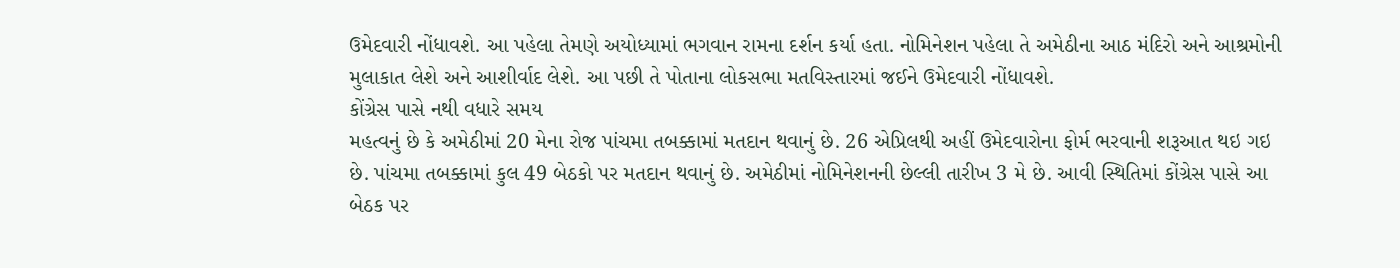ઉમેદવારી નોંધાવશે. આ પહેલા તેમણે અયોધ્યામાં ભગવાન રામના દર્શન કર્યા હતા. નોમિનેશન પહેલા તે અમેઠીના આઠ મંદિરો અને આશ્રમોની મુલાકાત લેશે અને આશીર્વાદ લેશે. આ પછી તે પોતાના લોકસભા મતવિસ્તારમાં જઈને ઉમેદવારી નોંધાવશે.
કોંગ્રેસ પાસે નથી વધારે સમય
મહત્વનું છે કે અમેઠીમાં 20 મેના રોજ પાંચમા તબક્કામાં મતદાન થવાનું છે. 26 એપ્રિલથી અહીં ઉમેદવારોના ફોર્મ ભરવાની શરૂઆત થઇ ગઇ છે. પાંચમા તબક્કામાં કુલ 49 બેઠકો પર મતદાન થવાનું છે. અમેઠીમાં નોમિનેશનની છેલ્લી તારીખ 3 મે છે. આવી સ્થિતિમાં કોંગ્રેસ પાસે આ બેઠક પર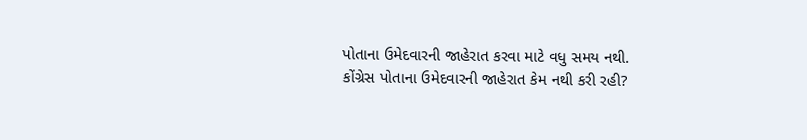પોતાના ઉમેદવારની જાહેરાત કરવા માટે વધુ સમય નથી.
કોંગ્રેસ પોતાના ઉમેદવારની જાહેરાત કેમ નથી કરી રહી?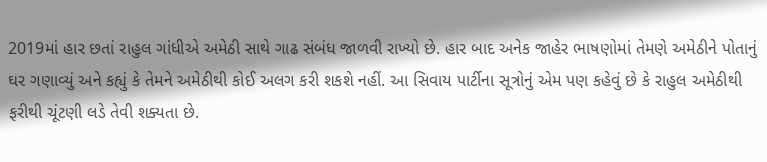2019માં હાર છતાં રાહુલ ગાંધીએ અમેઠી સાથે ગાઢ સંબંધ જાળવી રાખ્યો છે. હાર બાદ અનેક જાહેર ભાષણોમાં તેમણે અમેઠીને પોતાનું ઘર ગણાવ્યું અને કહ્યું કે તેમને અમેઠીથી કોઈ અલગ કરી શકશે નહીં. આ સિવાય પાર્ટીના સૂત્રોનું એમ પણ કહેવું છે કે રાહુલ અમેઠીથી ફરીથી ચૂંટણી લડે તેવી શક્યતા છે.